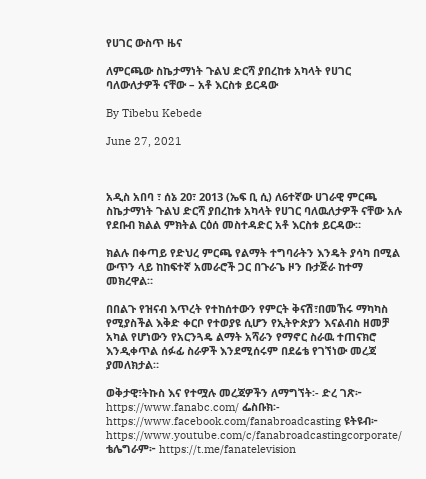የሀገር ውስጥ ዜና

ለምርጫው ስኬታማነት ጉልህ ድርሻ ያበረከቱ አካላት የሀገር ባለውለታዎች ናቸው – አቶ እርስቱ ይርዳው

By Tibebu Kebede

June 27, 2021



አዲስ አበባ ፣ ሰኔ 20፣ 2013 (ኤፍ ቢ ሲ) ለ6ተኛው ሀገራዊ ምርጫ ስኬታማነት ጉልህ ድርሻ ያበረከቱ አካላት የሀገር ባለዉለታዎች ናቸው አሉ የደቡብ ክልል ምክትል ርዕሰ መስተዳድር አቶ እርስቱ ይርዳው።

ክልሉ በቀጣይ የድህረ ምርጫ የልማት ተግባራትን እንዴት ያሳካ በሚል ውጥን ላይ ከከፍተኛ አመራሮች ጋር በጉራጌ ዞን ቡታጅራ ከተማ መክረዋል።

በበልጉ የዝናብ እጥረት የተከሰተውን የምርት ቅናሽ፣በመኸሩ ማካካስ የሚያስችል እቅድ ቀርቦ የተወያዩ ሲሆን የኢትዮጵያን እናልብስ ዘመቻ አካል የሆነውን የአርንጓዴ ልማት አሻራን የማኖር ስራዉ ተጠናክሮ እንዲቀጥል ሰፉፊ ስራዎች እንደሚሰሩም በደሬቴ የገኘነው መረጃ ያመለክታል።

ወቅታዊ፣ትኩስ እና የተሟሉ መረጃዎችን ለማግኘት፡- ድረ ገጽ፦ https://www.fanabc.com/ ፌስቡክ፡- https://www.facebook.com/fanabroadcasting ዩትዩብ፦ https://www.youtube.com/c/fanabroadcastingcorporate/ ቴሌግራም፦ https://t.me/fanatelevision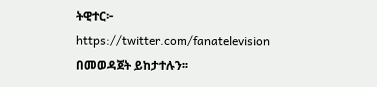ትዊተር፦ https://twitter.com/fanatelevision በመወዳጀት ይከታተሉን፡፡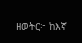ዘወትር፦ ከእኛ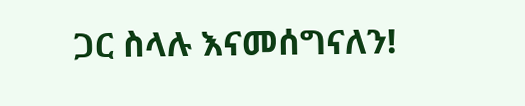ጋር ስላሉ እናመሰግናለን!